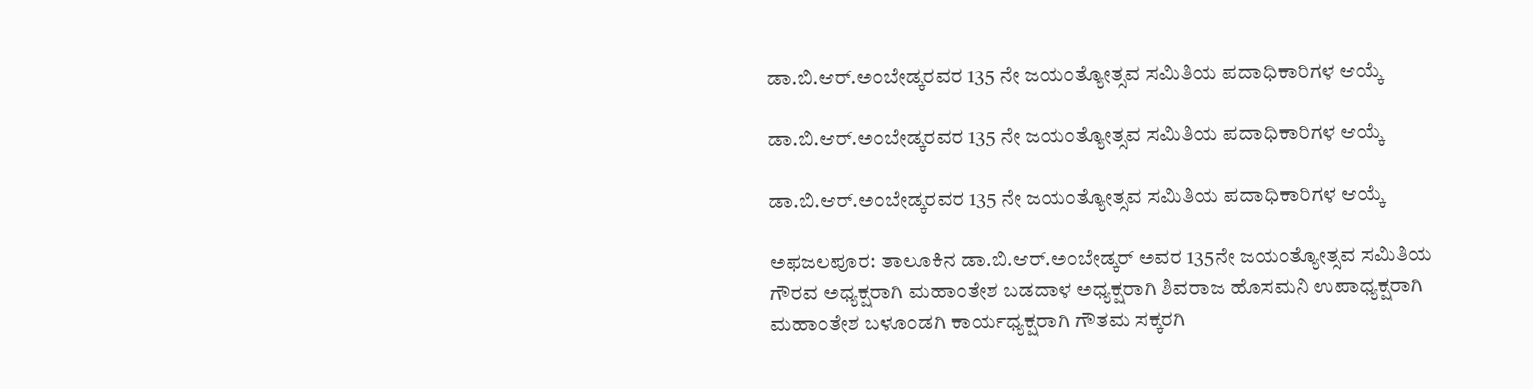ಡಾ.ಬಿ.ಆರ್.ಅಂಬೇಡ್ಕರವರ 135 ನೇ ಜಯಂತ್ಯೋತ್ಸವ ಸಮಿತಿಯ ಪದಾಧಿಕಾರಿಗಳ ಆಯ್ಕೆ

ಡಾ.ಬಿ.ಆರ್.ಅಂಬೇಡ್ಕರವರ 135 ನೇ ಜಯಂತ್ಯೋತ್ಸವ ಸಮಿತಿಯ ಪದಾಧಿಕಾರಿಗಳ ಆಯ್ಕೆ

ಡಾ.ಬಿ.ಆರ್.ಅಂಬೇಡ್ಕರವರ 135 ನೇ ಜಯಂತ್ಯೋತ್ಸವ ಸಮಿತಿಯ ಪದಾಧಿಕಾರಿಗಳ ಆಯ್ಕೆ

ಅಫಜಲಪೂರ: ತಾಲೂಕಿನ ಡಾ.ಬಿ.ಆರ್.ಅಂಬೇಡ್ಕರ್ ಅವರ 135ನೇ ಜಯಂತ್ಯೋತ್ಸವ ಸಮಿತಿಯ ಗೌರವ ಅಧ್ಯಕ್ಷರಾಗಿ ಮಹಾಂತೇಶ ಬಡದಾಳ ಅಧ್ಯಕ್ಷರಾಗಿ ಶಿವರಾಜ ಹೊಸಮನಿ ಉಪಾಧ್ಯಕ್ಷರಾಗಿ ಮಹಾಂತೇಶ ಬಳೂಂಡಗಿ ಕಾರ್ಯಧ್ಯಕ್ಷರಾಗಿ ಗೌತಮ ಸಕ್ಕರಗಿ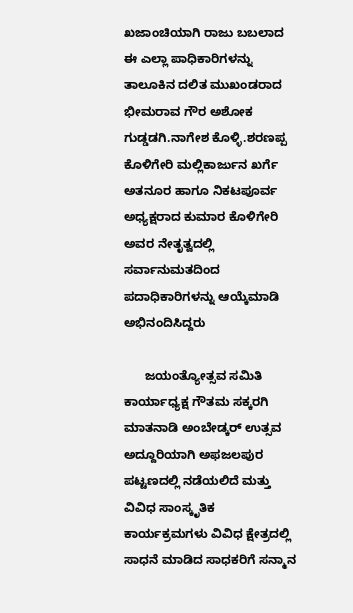ಖಜಾಂಚಿಯಾಗಿ ರಾಜು ಬಬಲಾದ ಈ ಎಲ್ಲಾ ಪಾಧಿಕಾರಿಗಳನ್ನು ತಾಲೂಕಿನ ದಲಿತ ಮುಖಂಡರಾದ ಭೀಮರಾವ ಗೌರ ಅಶೋಕ ಗುಡ್ಡಡಗಿ.ನಾಗೇಶ ಕೊಳ್ಳಿ.ಶರಣಪ್ಪ ಕೊಳಿಗೇರಿ ಮಲ್ಲಿಕಾರ್ಜುನ ಖರ್ಗೆ ಅತನೂರ ಹಾಗೂ ನಿಕಟಪೂರ್ವ ಅಧ್ಯಕ್ಷರಾದ ಕುಮಾರ ಕೊಳಿಗೇರಿ ಅವರ ನೇತೃತ್ವದಲ್ಲಿ ಸರ್ವಾನುಮತದಿಂದ ಪದಾಧಿಕಾರಿಗಳನ್ನು ಆಯ್ಕೆಮಾಡಿ ಅಭಿನಂದಿಸಿದ್ದರು

      ಜಯಂತ್ಯೋತ್ಸವ ಸಮಿತಿ ಕಾರ್ಯಾಧ್ಯಕ್ಷ ಗೌತಮ ಸಕ್ಕರಗಿ ಮಾತನಾಡಿ ಅಂಬೇಡ್ಕರ್ ಉತ್ಸವ ಅದ್ದೂರಿಯಾಗಿ ಅಫಜಲಪುರ ಪಟ್ಟಣದಲ್ಲಿ ನಡೆಯಲಿದೆ ಮತ್ತು ವಿವಿಧ ಸಾಂಸ್ಕೃತಿಕ ಕಾರ್ಯಕ್ರಮಗಳು ವಿವಿಧ ಕ್ಷೇತ್ರದಲ್ಲಿ ಸಾಧನೆ ಮಾಡಿದ ಸಾಧಕರಿಗೆ ಸನ್ಮಾನ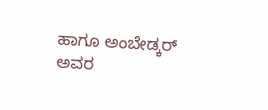ಹಾಗೂ ಅಂಬೇಡ್ಕರ್ ಅವರ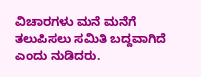ವಿಚಾರಗಳು ಮನೆ ಮನೆಗೆ ತಲುಪಿಸಲು ಸಮಿತಿ ಬದ್ದವಾಗಿದೆ ಎಂದು ನುಡಿದರು.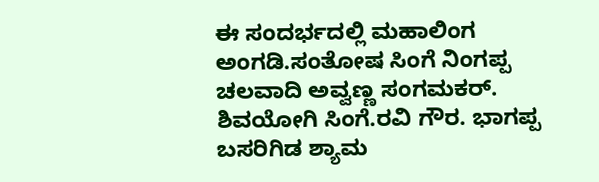ಈ ಸಂದರ್ಭದಲ್ಲಿ ಮಹಾಲಿಂಗ ಅಂಗಡಿ.ಸಂತೋಷ ಸಿಂಗೆ‌ ನಿಂಗಪ್ಪ ಚಲವಾದಿ ಅವ್ವಣ್ಣ ಸಂಗಮಕರ್. ಶಿವಯೋಗಿ ಸಿಂಗೆ.ರವಿ ಗೌರ. ಭಾಗಪ್ಪ ಬಸರಿಗಿಡ ಶ್ಯಾಮ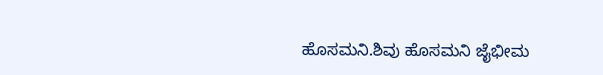ಹೊಸಮನಿ.ಶಿವು ಹೊಸಮನಿ ಜೈಭೀಮ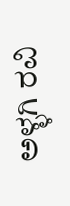ಅಳ್ಳಗಿ ರವಿ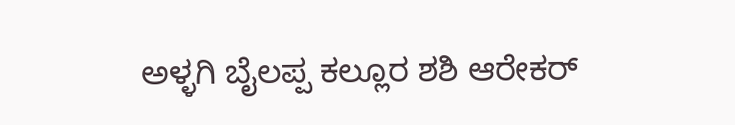ಅಳ್ಳಗಿ ಬೈಲಪ್ಪ ಕಲ್ಲೂರ ಶಶಿ ಆರೇಕರ್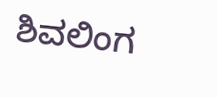ಶಿವಲಿಂಗ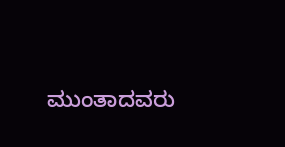ಮುಂತಾದವರು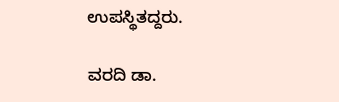ಉಪಸ್ಥಿತದ್ದರು.

ವರದಿ ಡಾ.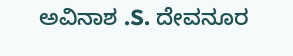ಅವಿನಾಶ .S. ದೇವನೂರ